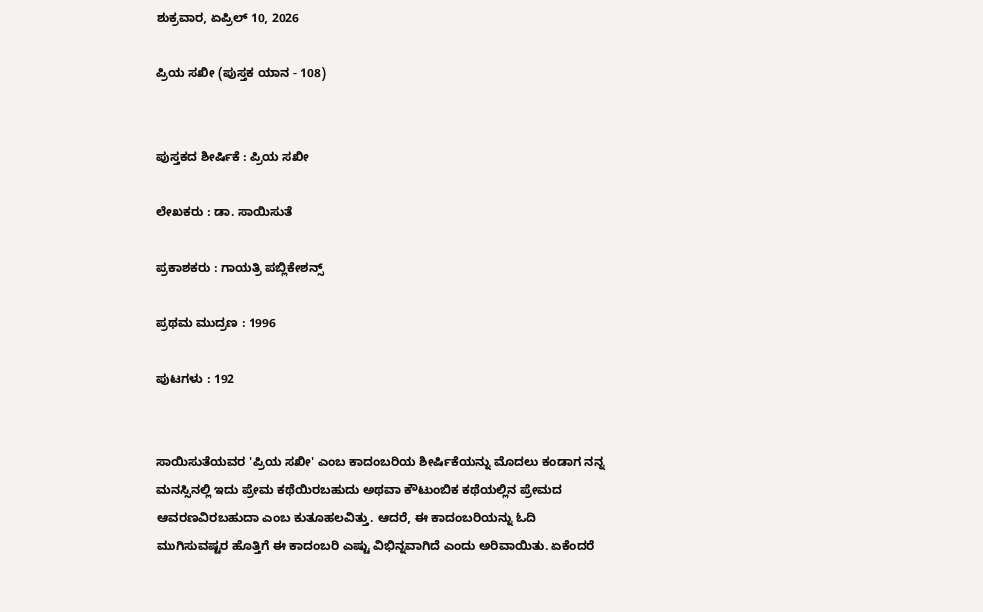ಶುಕ್ರವಾರ, ಏಪ್ರಿಲ್ 10, 2026

ಪ್ರಿಯ ಸಖೀ (ಪುಸ್ತಕ ಯಾನ - 108)


ಪುಸ್ತಕದ ಶೀರ್ಷಿಕೆ : ಪ್ರಿಯ ಸಖೀ

ಲೇಖಕರು : ಡಾ. ಸಾಯಿಸುತೆ

ಪ್ರಕಾಶಕರು : ಗಾಯತ್ರಿ ಪಬ್ಲಿಕೇಶನ್ಸ್

ಪ್ರಥಮ ಮುದ್ರಣ : 1996

ಪುಟಗಳು : 192


ಸಾಯಿಸುತೆಯವರ 'ಪ್ರಿಯ ಸಖೀ' ಎಂಬ ಕಾದಂಬರಿಯ ಶೀರ್ಷಿಕೆಯನ್ನು ಮೊದಲು ಕಂಡಾಗ ನನ್ನ ಮನಸ್ಸಿನಲ್ಲಿ ಇದು ಪ್ರೇಮ ಕಥೆಯಿರಬಹುದು ಅಥವಾ ಕೌಟುಂಬಿಕ ಕಥೆಯಲ್ಲಿನ ಪ್ರೇಮದ ಆವರಣವಿರಬಹುದಾ ಎಂಬ ಕುತೂಹಲವಿತ್ತು. ಆದರೆ, ಈ ಕಾದಂಬರಿಯನ್ನು ಓದಿ ಮುಗಿಸುವಷ್ಟರ ಹೊತ್ತಿಗೆ ಈ ಕಾದಂಬರಿ ಎಷ್ಟು ವಿಭಿನ್ನವಾಗಿದೆ ಎಂದು ಅರಿವಾಯಿತು. ಏಕೆಂದರೆ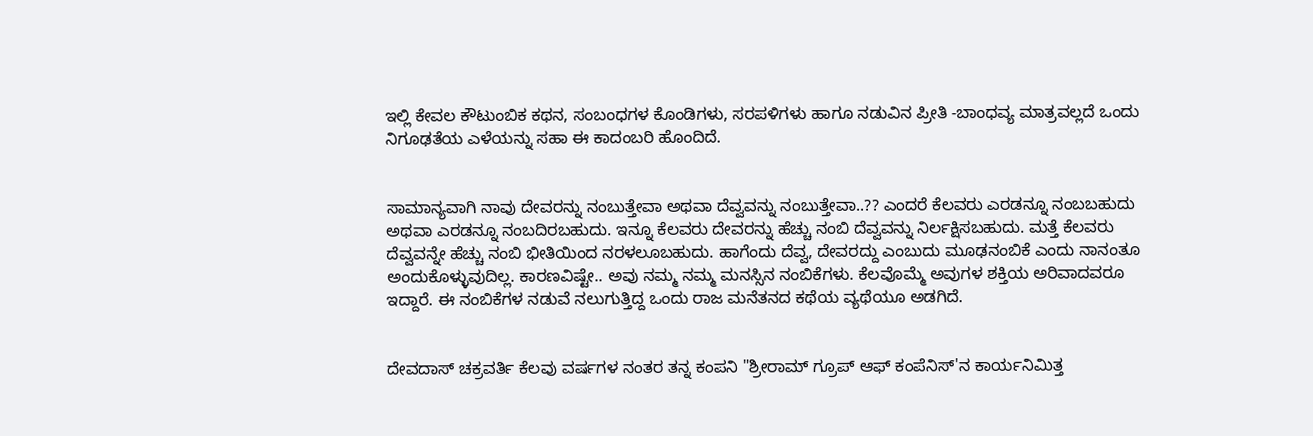ಇಲ್ಲಿ ಕೇವಲ ಕೌಟುಂಬಿಕ ಕಥನ, ಸಂಬಂಧಗಳ ಕೊಂಡಿಗಳು, ಸರಪಳಿಗಳು ಹಾಗೂ ನಡುವಿನ ಪ್ರೀತಿ -ಬಾಂಧವ್ಯ ಮಾತ್ರವಲ್ಲದೆ ಒಂದು ನಿಗೂಢತೆಯ ಎಳೆಯನ್ನು ಸಹಾ ಈ ಕಾದಂಬರಿ ಹೊಂದಿದೆ.


ಸಾಮಾನ್ಯವಾಗಿ ನಾವು ದೇವರನ್ನು ನಂಬುತ್ತೇವಾ ಅಥವಾ ದೆವ್ವವನ್ನು ನಂಬುತ್ತೇವಾ..?? ಎಂದರೆ ಕೆಲವರು ಎರಡನ್ನೂ ನಂಬಬಹುದು ಅಥವಾ ಎರಡನ್ನೂ ನಂಬದಿರಬಹುದು. ಇನ್ನೂ ಕೆಲವರು ದೇವರನ್ನು ಹೆಚ್ಚು ನಂಬಿ ದೆವ್ವವನ್ನು ನಿರ್ಲಕ್ಷಿಸಬಹುದು. ಮತ್ತೆ ಕೆಲವರು ದೆವ್ವವನ್ನೇ ಹೆಚ್ಚು ನಂಬಿ ಭೀತಿಯಿಂದ ನರಳಲೂಬಹುದು. ಹಾಗೆಂದು ದೆವ್ವ, ದೇವರದ್ದು ಎಂಬುದು ಮೂಢನಂಬಿಕೆ ಎಂದು ನಾನಂತೂ ಅಂದುಕೊಳ್ಳುವುದಿಲ್ಲ. ಕಾರಣವಿಷ್ಟೇ.. ಅವು ನಮ್ಮ ನಮ್ಮ ಮನಸ್ಸಿನ ನಂಬಿಕೆಗಳು. ಕೆಲವೊಮ್ಮೆ ಅವುಗಳ ಶಕ್ತಿಯ ಅರಿವಾದವರೂ ಇದ್ದಾರೆ. ಈ ನಂಬಿಕೆಗಳ ನಡುವೆ ನಲುಗುತ್ತಿದ್ದ ಒಂದು ರಾಜ ಮನೆತನದ ಕಥೆಯ ವ್ಯಥೆಯೂ ಅಡಗಿದೆ.


ದೇವದಾಸ್ ಚಕ್ರವರ್ತಿ ಕೆಲವು ವರ್ಷಗಳ ನಂತರ ತನ್ನ ಕಂಪನಿ "ಶ್ರೀರಾಮ್ ಗ್ರೂಪ್ ಆಫ್ ಕಂಪೆನಿಸ್'ನ ಕಾರ್ಯನಿಮಿತ್ತ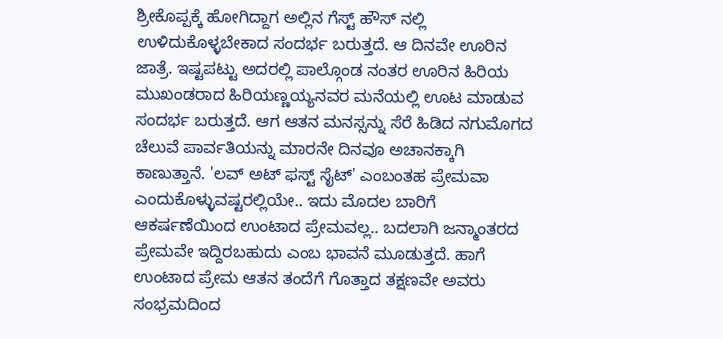ಶ್ರೀಕೊಪ್ಪಕ್ಕೆ ಹೋಗಿದ್ದಾಗ ಅಲ್ಲಿನ ಗೆಸ್ಟ್ ಹೌಸ್ ನಲ್ಲಿ ಉಳಿದುಕೊಳ್ಳಬೇಕಾದ ಸಂದರ್ಭ ಬರುತ್ತದೆ. ಆ ದಿನವೇ ಊರಿನ ಜಾತ್ರೆ. ಇಷ್ಟಪಟ್ಟು ಅದರಲ್ಲಿ ಪಾಲ್ಗೊಂಡ ನಂತರ ಊರಿನ ಹಿರಿಯ ಮುಖಂಡರಾದ ಹಿರಿಯಣ್ಣಯ್ಯನವರ ಮನೆಯಲ್ಲಿ ಊಟ ಮಾಡುವ ಸಂದರ್ಭ ಬರುತ್ತದೆ. ಆಗ ಆತನ ಮನಸ್ಸನ್ನು ಸೆರೆ ಹಿಡಿದ ನಗುಮೊಗದ ಚೆಲುವೆ ಪಾರ್ವತಿಯನ್ನು ಮಾರನೇ ದಿನವೂ ಅಚಾನಕ್ಕಾಗಿ ಕಾಣುತ್ತಾನೆ. 'ಲವ್ ಅಟ್ ಫಸ್ಟ್ ಸೈಟ್' ಎಂಬಂತಹ ಪ್ರೇಮವಾ ಎಂದುಕೊಳ್ಳುವಷ್ಟರಲ್ಲಿಯೇ.. ಇದು ಮೊದಲ ಬಾರಿಗೆ ಆಕರ್ಷಣೆಯಿಂದ ಉಂಟಾದ ಪ್ರೇಮವಲ್ಲ.. ಬದಲಾಗಿ ಜನ್ಮಾಂತರದ ಪ್ರೇಮವೇ ಇದ್ದಿರಬಹುದು ಎಂಬ ಭಾವನೆ ಮೂಡುತ್ತದೆ. ಹಾಗೆ ಉಂಟಾದ ಪ್ರೇಮ ಆತನ ತಂದೆಗೆ ಗೊತ್ತಾದ ತಕ್ಷಣವೇ ಅವರು ಸಂಭ್ರಮದಿಂದ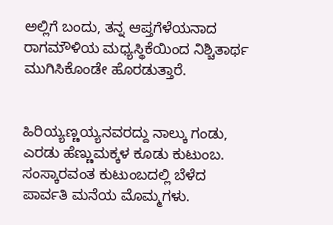ಅಲ್ಲಿಗೆ ಬಂದು, ತನ್ನ ಆಪ್ತಗೆಳೆಯನಾದ ರಾಗಮೌಳಿಯ ಮಧ್ಯಸ್ಥಿಕೆಯಿಂದ ನಿಶ್ಚಿತಾರ್ಥ ಮುಗಿಸಿಕೊಂಡೇ ಹೊರಡುತ್ತಾರೆ.


ಹಿರಿಯ್ಯಣ್ಣಯ್ಯನವರದ್ದು ನಾಲ್ಕು ಗಂಡು, ಎರಡು ಹೆಣ್ಣುಮಕ್ಕಳ ಕೂಡು ಕುಟುಂಬ. ಸಂಸ್ಕಾರವಂತ ಕುಟುಂಬದಲ್ಲಿ ಬೆಳೆದ ಪಾರ್ವತಿ ಮನೆಯ ಮೊಮ್ಮಗಳು.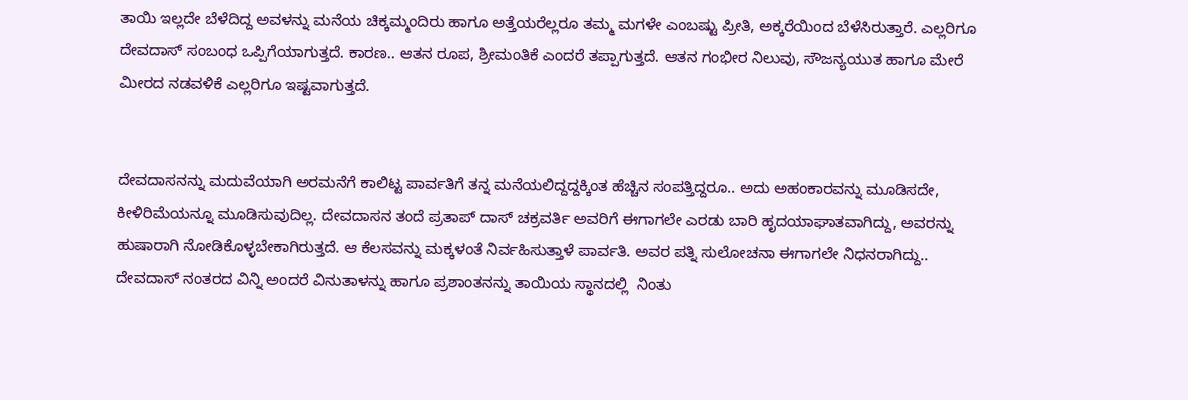ತಾಯಿ ಇಲ್ಲದೇ ಬೆಳೆದಿದ್ದ ಅವಳನ್ನು ಮನೆಯ ಚಿಕ್ಕಮ್ಮಂದಿರು ಹಾಗೂ ಅತ್ತೆಯರೆಲ್ಲರೂ ತಮ್ಮ ಮಗಳೇ ಎಂಬಷ್ಟು ಪ್ರೀತಿ, ಅಕ್ಕರೆಯಿಂದ ಬೆಳೆಸಿರುತ್ತಾರೆ. ಎಲ್ಲರಿಗೂ ದೇವದಾಸ್ ಸಂಬಂಧ ಒಪ್ಪಿಗೆಯಾಗುತ್ತದೆ. ಕಾರಣ.. ಆತನ ರೂಪ, ಶ್ರೀಮಂತಿಕೆ ಎಂದರೆ ತಪ್ಪಾಗುತ್ತದೆ. ಆತನ ಗಂಭೀರ ನಿಲುವು, ಸೌಜನ್ಯಯುತ ಹಾಗೂ ಮೇರೆ ಮೀರದ ನಡವಳಿಕೆ ಎಲ್ಲರಿಗೂ ಇಷ್ಟವಾಗುತ್ತದೆ.


ದೇವದಾಸನನ್ನು ಮದುವೆಯಾಗಿ ಅರಮನೆಗೆ ಕಾಲಿಟ್ಟ ಪಾರ್ವತಿಗೆ ತನ್ನ ಮನೆಯಲಿದ್ದದ್ದಕ್ಕಿಂತ ಹೆಚ್ಚಿನ ಸಂಪತ್ತಿದ್ದರೂ.. ಅದು ಅಹಂಕಾರವನ್ನು ಮೂಡಿಸದೇ, ಕೀಳಿರಿಮೆಯನ್ನೂ ಮೂಡಿಸುವುದಿಲ್ಲ. ದೇವದಾಸನ ತಂದೆ ಪ್ರತಾಪ್ ದಾಸ್ ಚಕ್ರವರ್ತಿ ಅವರಿಗೆ ಈಗಾಗಲೇ ಎರಡು ಬಾರಿ ಹೃದಯಾಘಾತವಾಗಿದ್ದು, ಅವರನ್ನು ಹುಷಾರಾಗಿ ನೋಡಿಕೊಳ್ಳಬೇಕಾಗಿರುತ್ತದೆ. ಆ ಕೆಲಸವನ್ನು ಮಕ್ಕಳಂತೆ ನಿರ್ವಹಿಸುತ್ತಾಳೆ ಪಾರ್ವತಿ. ಅವರ ಪತ್ನಿ ಸುಲೋಚನಾ ಈಗಾಗಲೇ ನಿಧನರಾಗಿದ್ದು.. ದೇವದಾಸ್ ನಂತರದ ವಿನ್ನಿ ಅಂದರೆ ವಿನುತಾಳನ್ನು ಹಾಗೂ ಪ್ರಶಾಂತನನ್ನು ತಾಯಿಯ ಸ್ಥಾನದಲ್ಲಿ  ನಿಂತು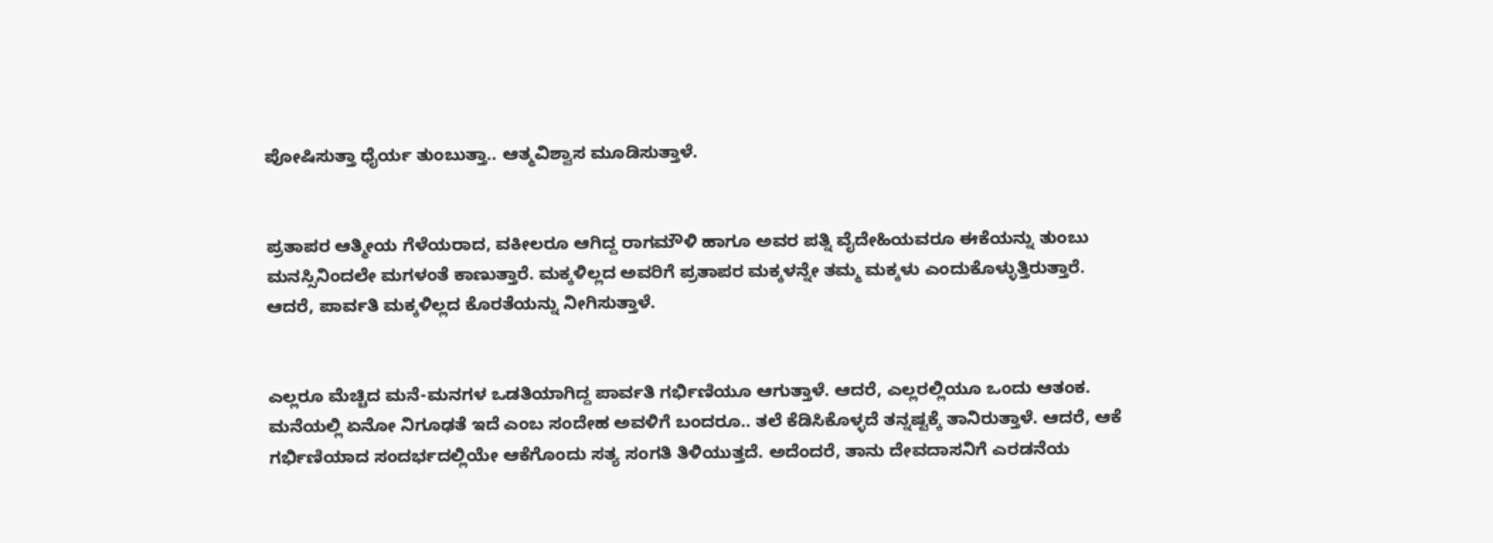ಪೋಷಿಸುತ್ತಾ ಧೈರ್ಯ ತುಂಬುತ್ತಾ.. ಆತ್ಮವಿಶ್ವಾಸ ಮೂಡಿಸುತ್ತಾಳೆ.


ಪ್ರತಾಪರ ಆತ್ಮೀಯ ಗೆಳೆಯರಾದ, ವಕೀಲರೂ ಆಗಿದ್ದ ರಾಗಮೌಳಿ ಹಾಗೂ ಅವರ ಪತ್ನಿ ವೈದೇಹಿಯವರೂ ಈಕೆಯನ್ನು ತುಂಬು ಮನಸ್ಸಿನಿಂದಲೇ ಮಗಳಂತೆ ಕಾಣುತ್ತಾರೆ. ಮಕ್ಕಳಿಲ್ಲದ ಅವರಿಗೆ ಪ್ರತಾಪರ ಮಕ್ಕಳನ್ನೇ ತಮ್ಮ ಮಕ್ಕಳು ಎಂದುಕೊಳ್ಳುತ್ತಿರುತ್ತಾರೆ. ಆದರೆ, ಪಾರ್ವತಿ ಮಕ್ಕಳಿಲ್ಲದ ಕೊರತೆಯನ್ನು ನೀಗಿಸುತ್ತಾಳೆ.


ಎಲ್ಲರೂ ಮೆಚ್ಚಿದ ಮನೆ-ಮನಗಳ ಒಡತಿಯಾಗಿದ್ದ ಪಾರ್ವತಿ ಗರ್ಭಿಣಿಯೂ ಆಗುತ್ತಾಳೆ. ಆದರೆ, ಎಲ್ಲರಲ್ಲಿಯೂ ಒಂದು ಆತಂಕ. ಮನೆಯಲ್ಲಿ ಏನೋ ನಿಗೂಢತೆ ಇದೆ ಎಂಬ ಸಂದೇಹ ಅವಳಿಗೆ ಬಂದರೂ.. ತಲೆ ಕೆಡಿಸಿಕೊಳ್ಳದೆ ತನ್ನಷ್ಟಕ್ಕೆ ತಾನಿರುತ್ತಾಳೆ. ಆದರೆ, ಆಕೆ ಗರ್ಭಿಣಿಯಾದ ಸಂದರ್ಭದಲ್ಲಿಯೇ ಆಕೆಗೊಂದು ಸತ್ಯ ಸಂಗತಿ ತಿಳಿಯುತ್ತದೆ. ಅದೆಂದರೆ, ತಾನು ದೇವದಾಸನಿಗೆ ಎರಡನೆಯ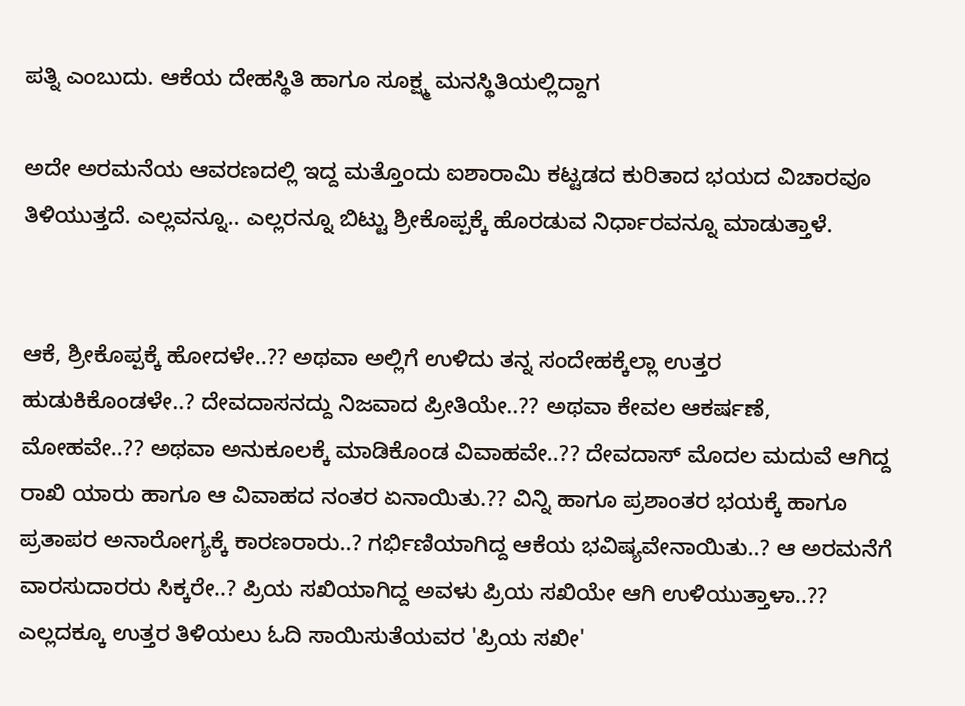ಪತ್ನಿ ಎಂಬುದು. ಆಕೆಯ ದೇಹಸ್ಥಿತಿ ಹಾಗೂ ಸೂಕ್ಷ್ಮ ಮನಸ್ಥಿತಿಯಲ್ಲಿದ್ದಾಗ

ಅದೇ ಅರಮನೆಯ ಆವರಣದಲ್ಲಿ ಇದ್ದ ಮತ್ತೊಂದು ಐಶಾರಾಮಿ ಕಟ್ಟಡದ ಕುರಿತಾದ ಭಯದ ವಿಚಾರವೂ ತಿಳಿಯುತ್ತದೆ. ಎಲ್ಲವನ್ನೂ.. ಎಲ್ಲರನ್ನೂ ಬಿಟ್ಟು ಶ್ರೀಕೊಪ್ಪಕ್ಕೆ ಹೊರಡುವ ನಿರ್ಧಾರವನ್ನೂ ಮಾಡುತ್ತಾಳೆ.


ಆಕೆ, ಶ್ರೀಕೊಪ್ಪಕ್ಕೆ ಹೋದಳೇ..?? ಅಥವಾ ಅಲ್ಲಿಗೆ ಉಳಿದು ತನ್ನ ಸಂದೇಹಕ್ಕೆಲ್ಲಾ ಉತ್ತರ ಹುಡುಕಿಕೊಂಡಳೇ..? ದೇವದಾಸನದ್ದು ನಿಜವಾದ ಪ್ರೀತಿಯೇ..?? ಅಥವಾ ಕೇವಲ ಆಕರ್ಷಣೆ, ಮೋಹವೇ..?? ಅಥವಾ ಅನುಕೂಲಕ್ಕೆ ಮಾಡಿಕೊಂಡ ವಿವಾಹವೇ..?? ದೇವದಾಸ್ ಮೊದಲ ಮದುವೆ ಆಗಿದ್ದ ರಾಖಿ ಯಾರು ಹಾಗೂ ಆ ವಿವಾಹದ ನಂತರ ಏನಾಯಿತು.?? ವಿನ್ನಿ ಹಾಗೂ ಪ್ರಶಾಂತರ ಭಯಕ್ಕೆ ಹಾಗೂ ಪ್ರತಾಪರ ಅನಾರೋಗ್ಯಕ್ಕೆ ಕಾರಣರಾರು..? ಗರ್ಭಿಣಿಯಾಗಿದ್ದ ಆಕೆಯ ಭವಿಷ್ಯವೇನಾಯಿತು..? ಆ ಅರಮನೆಗೆ ವಾರಸುದಾರರು ಸಿಕ್ಕರೇ..? ಪ್ರಿಯ ಸಖಿಯಾಗಿದ್ದ ಅವಳು ಪ್ರಿಯ ಸಖಿಯೇ ಆಗಿ ಉಳಿಯುತ್ತಾಳಾ..?? ಎಲ್ಲದಕ್ಕೂ ಉತ್ತರ ತಿಳಿಯಲು ಓದಿ ಸಾಯಿಸುತೆಯವರ 'ಪ್ರಿಯ ಸಖೀ'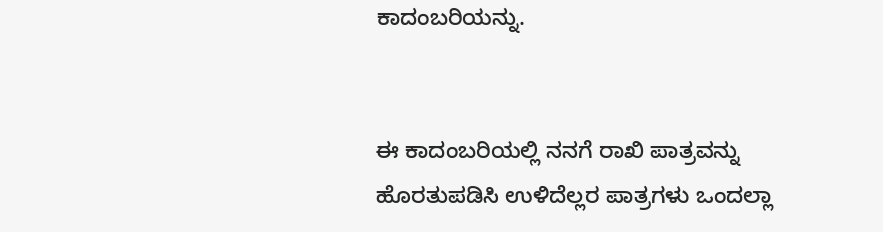ಕಾದಂಬರಿಯನ್ನು.


ಈ ಕಾದಂಬರಿಯಲ್ಲಿ ನನಗೆ ರಾಖಿ ಪಾತ್ರವನ್ನು ಹೊರತುಪಡಿಸಿ ಉಳಿದೆಲ್ಲರ ಪಾತ್ರಗಳು ಒಂದಲ್ಲಾ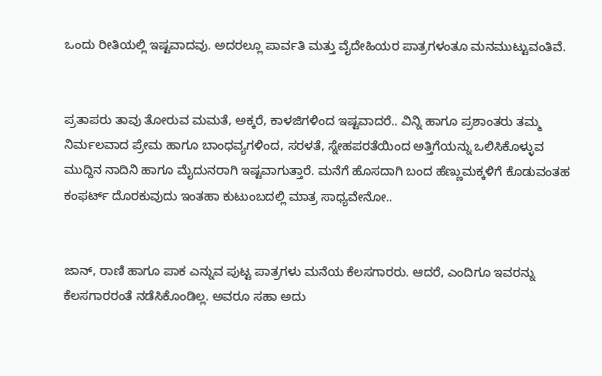ಒಂದು ರೀತಿಯಲ್ಲಿ ಇಷ್ಟವಾದವು. ಅದರಲ್ಲೂ ಪಾರ್ವತಿ ಮತ್ತು ವೈದೇಹಿಯರ ಪಾತ್ರಗಳಂತೂ ಮನಮುಟ್ಟುವಂತಿವೆ.


ಪ್ರತಾಪರು ತಾವು ತೋರುವ ಮಮತೆ, ಅಕ್ಕರೆ, ಕಾಳಜಿಗಳಿಂದ ಇಷ್ಟವಾದರೆ.. ವಿನ್ನಿ ಹಾಗೂ ಪ್ರಶಾಂತರು ತಮ್ಮ ನಿರ್ಮಲವಾದ ಪ್ರೇಮ ಹಾಗೂ ಬಾಂಧವ್ಯಗಳಿಂದ, ಸರಳತೆ, ಸ್ನೇಹಪರತೆಯಿಂದ ಅತ್ತಿಗೆಯನ್ನು ಒಲಿಸಿಕೊಳ್ಳುವ ಮುದ್ದಿನ ನಾದಿನಿ ಹಾಗೂ ಮೈದುನರಾಗಿ ಇಷ್ಟವಾಗುತ್ತಾರೆ. ಮನೆಗೆ ಹೊಸದಾಗಿ ಬಂದ ಹೆಣ್ಣುಮಕ್ಕಳಿಗೆ ಕೊಡುವಂತಹ ಕಂಫರ್ಟ್ ದೊರಕುವುದು ಇಂತಹಾ ಕುಟುಂಬದಲ್ಲಿ ಮಾತ್ರ ಸಾಧ್ಯವೇನೋ..


ಜಾನ್, ರಾಣಿ ಹಾಗೂ ಪಾಕ ಎನ್ನುವ ಪುಟ್ಟ ಪಾತ್ರಗಳು ಮನೆಯ ಕೆಲಸಗಾರರು. ಆದರೆ, ಎಂದಿಗೂ ಇವರನ್ನು ಕೆಲಸಗಾರರಂತೆ ನಡೆಸಿಕೊಂಡಿಲ್ಲ. ಅವರೂ ಸಹಾ ಅದು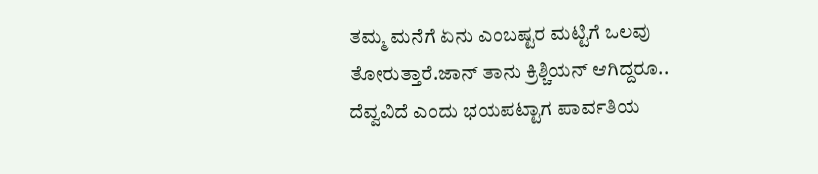ತಮ್ಮ ಮನೆಗೆ ಏನು ಎಂಬಷ್ಟರ ಮಟ್ಟಿಗೆ ಒಲವು ತೋರುತ್ತಾರೆ.ಜಾನ್ ತಾನು ಕ್ರಿಶ್ಚಿಯನ್ ಆಗಿದ್ದರೂ.. ದೆವ್ವವಿದೆ ಎಂದು ಭಯಪಟ್ಟಾಗ ಪಾರ್ವತಿಯ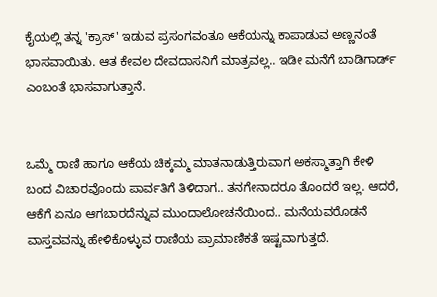ಕೈಯಲ್ಲಿ ತನ್ನ 'ಕ್ರಾಸ್' ಇಡುವ ಪ್ರಸಂಗವಂತೂ ಆಕೆಯನ್ನು ಕಾಪಾಡುವ ಅಣ್ಣನಂತೆ ಭಾಸವಾಯಿತು. ಆತ ಕೇವಲ ದೇವದಾಸನಿಗೆ ಮಾತ್ರವಲ್ಲ.. ಇಡೀ ಮನೆಗೆ ಬಾಡಿಗಾರ್ಡ್ ಎಂಬಂತೆ ಭಾಸವಾಗುತ್ತಾನೆ.


ಒಮ್ಮೆ ರಾಣಿ ಹಾಗೂ ಆಕೆಯ ಚಿಕ್ಕಮ್ಮ ಮಾತನಾಡುತ್ತಿರುವಾಗ ಅಕಸ್ಮಾತ್ತಾಗಿ ಕೇಳಿ ಬಂದ ವಿಚಾರವೊಂದು ಪಾರ್ವತಿಗೆ ತಿಳಿದಾಗ.. ತನಗೇನಾದರೂ ತೊಂದರೆ ಇಲ್ಲ. ಆದರೆ, ಆಕೆಗೆ ಏನೂ ಆಗಬಾರದೆನ್ನುವ ಮುಂದಾಲೋಚನೆಯಿಂದ.. ಮನೆಯವರೊಡನೆ ವಾಸ್ತವವನ್ನು ಹೇಳಿಕೊಳ್ಳುವ ರಾಣಿಯ ಪ್ರಾಮಾಣಿಕತೆ ಇಷ್ಟವಾಗುತ್ತದೆ.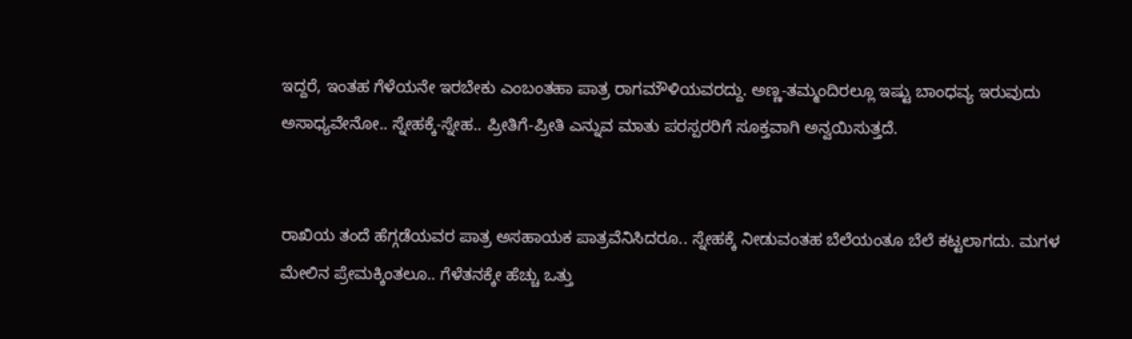ಇದ್ದರೆ, ಇಂತಹ ಗೆಳೆಯನೇ ಇರಬೇಕು ಎಂಬಂತಹಾ ಪಾತ್ರ ರಾಗಮೌಳಿಯವರದ್ದು. ಅಣ್ಣ-ತಮ್ಮಂದಿರಲ್ಲೂ ಇಷ್ಟು ಬಾಂಧವ್ಯ ಇರುವುದು ಅಸಾಧ್ಯವೇನೋ.. ಸ್ನೇಹಕ್ಕೆ-ಸ್ನೇಹ.. ಪ್ರೀತಿಗೆ-ಪ್ರೀತಿ ಎನ್ನುವ ಮಾತು ಪರಸ್ಪರರಿಗೆ ಸೂಕ್ತವಾಗಿ ಅನ್ವಯಿಸುತ್ತದೆ.


ರಾಖಿಯ ತಂದೆ ಹೆಗ್ಗಡೆಯವರ ಪಾತ್ರ ಅಸಹಾಯಕ ಪಾತ್ರವೆನಿಸಿದರೂ.. ಸ್ನೇಹಕ್ಕೆ ನೀಡುವಂತಹ ಬೆಲೆಯಂತೂ ಬೆಲೆ ಕಟ್ಟಲಾಗದು. ಮಗಳ ಮೇಲಿನ ಪ್ರೇಮಕ್ಕಿಂತಲೂ.. ಗೆಳೆತನಕ್ಕೇ ಹೆಚ್ಚು ಒತ್ತು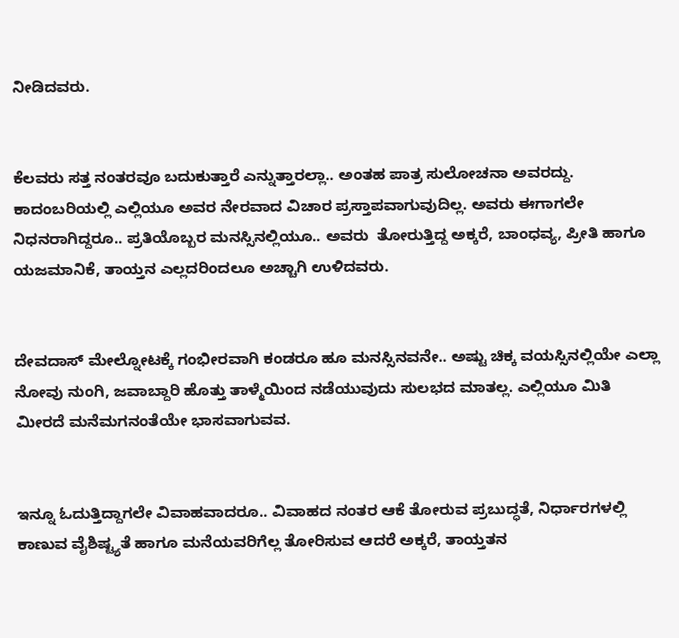ನೀಡಿದವರು.


ಕೆಲವರು ಸತ್ತ ನಂತರವೂ ಬದುಕುತ್ತಾರೆ ಎನ್ನುತ್ತಾರಲ್ಲಾ.. ಅಂತಹ ಪಾತ್ರ ಸುಲೋಚನಾ ಅವರದ್ದು. ಕಾದಂಬರಿಯಲ್ಲಿ ಎಲ್ಲಿಯೂ ಅವರ ನೇರವಾದ ವಿಚಾರ ಪ್ರಸ್ತಾಪವಾಗುವುದಿಲ್ಲ. ಅವರು ಈಗಾಗಲೇ ನಿಧನರಾಗಿದ್ದರೂ.. ಪ್ರತಿಯೊಬ್ಬರ ಮನಸ್ಸಿನಲ್ಲಿಯೂ.. ಅವರು  ತೋರುತ್ತಿದ್ದ ಅಕ್ಕರೆ, ಬಾಂಧವ್ಯ, ಪ್ರೀತಿ ಹಾಗೂ ಯಜಮಾನಿಕೆ, ತಾಯ್ತನ ಎಲ್ಲದರಿಂದಲೂ ಅಚ್ಚಾಗಿ ಉಳಿದವರು.


ದೇವದಾಸ್ ಮೇಲ್ನೋಟಕ್ಕೆ ಗಂಭೀರವಾಗಿ ಕಂಡರೂ ಹೂ ಮನಸ್ಸಿನವನೇ.. ಅಷ್ಟು ಚಿಕ್ಕ ವಯಸ್ಸಿನಲ್ಲಿಯೇ ಎಲ್ಲಾ ನೋವು ನುಂಗಿ, ಜವಾಬ್ದಾರಿ ಹೊತ್ತು ತಾಳ್ಮೆಯಿಂದ ನಡೆಯುವುದು ಸುಲಭದ ಮಾತಲ್ಲ. ಎಲ್ಲಿಯೂ ಮಿತಿ ಮೀರದೆ ಮನೆಮಗನಂತೆಯೇ ಭಾಸವಾಗುವವ.


ಇನ್ನೂ ಓದುತ್ತಿದ್ದಾಗಲೇ ವಿವಾಹವಾದರೂ.. ವಿವಾಹದ ನಂತರ ಆಕೆ ತೋರುವ ಪ್ರಬುದ್ಧತೆ, ನಿರ್ಧಾರಗಳಲ್ಲಿ ಕಾಣುವ ವೈಶಿಷ್ಟ್ಯತೆ ಹಾಗೂ ಮನೆಯವರಿಗೆಲ್ಲ ತೋರಿಸುವ ಆದರೆ ಅಕ್ಕರೆ, ತಾಯ್ತತನ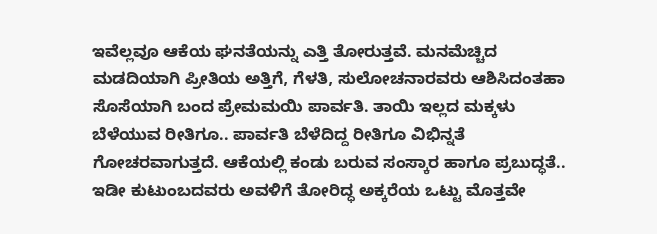ಇವೆಲ್ಲವೂ ಆಕೆಯ ಘನತೆಯನ್ನು ಎತ್ತಿ ತೋರುತ್ತವೆ. ಮನಮೆಚ್ಚಿದ ಮಡದಿಯಾಗಿ ಪ್ರೀತಿಯ ಅತ್ತಿಗೆ, ಗೆಳತಿ, ಸುಲೋಚನಾರವರು ಆಶಿಸಿದಂತಹಾ ಸೊಸೆಯಾಗಿ ಬಂದ ಪ್ರೇಮಮಯಿ ಪಾರ್ವತಿ. ತಾಯಿ ಇಲ್ಲದ ಮಕ್ಕಳು ಬೆಳೆಯುವ ರೀತಿಗೂ.. ಪಾರ್ವತಿ ಬೆಳೆದಿದ್ದ ರೀತಿಗೂ ವಿಭಿನ್ನತೆ ಗೋಚರವಾಗುತ್ತದೆ. ಆಕೆಯಲ್ಲಿ ಕಂಡು ಬರುವ ಸಂಸ್ಕಾರ ಹಾಗೂ ಪ್ರಬುದ್ಧತೆ.. ಇಡೀ ಕುಟುಂಬದವರು ಅವಳಿಗೆ ತೋರಿದ್ಧ ಅಕ್ಕರೆಯ ಒಟ್ಟು ಮೊತ್ತವೇ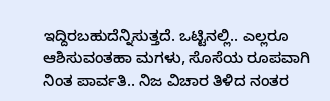ಇದ್ದಿರಬಹುದೆನ್ನಿಸುತ್ತದೆ. ಒಟ್ಟಿನಲ್ಲಿ.. ಎಲ್ಲರೂ ಆಶಿಸುವಂತಹಾ ಮಗಳು, ಸೊಸೆಯ ರೂಪವಾಗಿ ನಿಂತ ಪಾರ್ವತಿ.. ನಿಜ ವಿಚಾರ ತಿಳಿದ ನಂತರ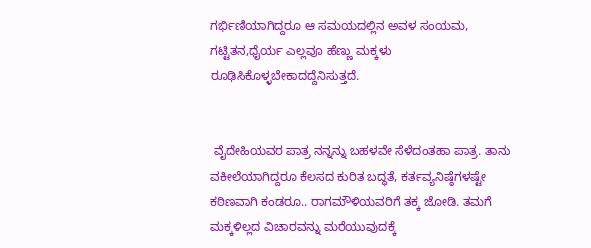ಗರ್ಭಿಣಿಯಾಗಿದ್ದರೂ ಆ ಸಮಯದಲ್ಲಿನ ಅವಳ ಸಂಯಮ, ಗಟ್ಟಿತನ,ಧೈರ್ಯ ಎಲ್ಲವೂ ಹೆಣ್ಣು ಮಕ್ಕಳು ರೂಢಿಸಿಕೊಳ್ಳಬೇಕಾದದ್ದೆನಿಸುತ್ತದೆ.


 ವೈದೇಹಿಯವರ ಪಾತ್ರ ನನ್ನನ್ನು ಬಹಳವೇ ಸೆಳೆದಂತಹಾ ಪಾತ್ರ. ತಾನು ವಕೀಲೆಯಾಗಿದ್ದರೂ ಕೆಲಸದ ಕುರಿತ ಬದ್ಧತೆ, ಕರ್ತವ್ಯನಿಷ್ಠೆಗಳಷ್ಟೇ ಕಠಿಣವಾಗಿ ಕಂಡರೂ.. ರಾಗಮೌಳಿಯವರಿಗೆ ತಕ್ಕ ಜೋಡಿ. ತಮಗೆ ಮಕ್ಕಳಿಲ್ಲದ ವಿಚಾರವನ್ನು ಮರೆಯುವುದಕ್ಕೆ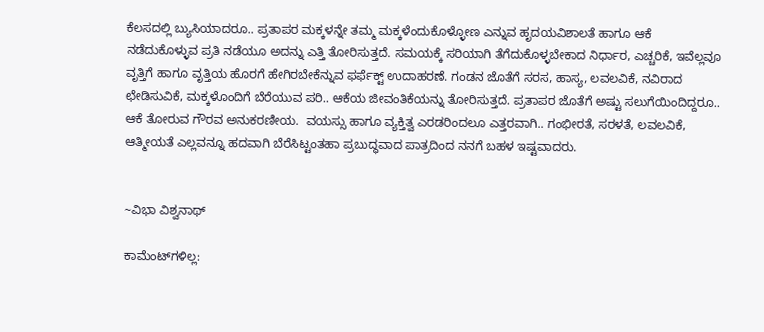ಕೆಲಸದಲ್ಲಿ ಬ್ಯುಸಿಯಾದರೂ.. ಪ್ರತಾಪರ ಮಕ್ಕಳನ್ನೇ ತಮ್ಮ ಮಕ್ಕಳೆಂದುಕೊಳ್ಳೋಣ ಎನ್ನುವ ಹೃದಯವಿಶಾಲತೆ ಹಾಗೂ ಆಕೆ ನಡೆದುಕೊಳ್ಳುವ ಪ್ರತಿ ನಡೆಯೂ ಅದನ್ನು ಎತ್ತಿ ತೋರಿಸುತ್ತದೆ. ಸಮಯಕ್ಕೆ ಸರಿಯಾಗಿ ತೆಗೆದುಕೊಳ್ಳಬೇಕಾದ ನಿರ್ಧಾರ, ಎಚ್ಚರಿಕೆ, ಇವೆಲ್ಲವೂ ವೃತ್ತಿಗೆ ಹಾಗೂ ವೃತ್ತಿಯ ಹೊರಗೆ ಹೇಗಿರಬೇಕೆನ್ನುವ ಫರ್ಫೆಕ್ಟ್ ಉದಾಹರಣೆ. ಗಂಡನ ಜೊತೆಗೆ ಸರಸ, ಹಾಸ್ಯ, ಲವಲವಿಕೆ, ನವಿರಾದ ಛೇಡಿಸುವಿಕೆ, ಮಕ್ಕಳೊಂದಿಗೆ ಬೆರೆಯುವ ಪರಿ.. ಆಕೆಯ ಜೀವಂತಿಕೆಯನ್ನು ತೋರಿಸುತ್ತದೆ. ಪ್ರತಾಪರ ಜೊತೆಗೆ ಅಷ್ಟು ಸಲುಗೆಯಿಂದಿದ್ದರೂ.. ಆಕೆ ತೋರುವ ಗೌರವ ಅನುಕರಣೀಯ.  ವಯಸ್ಸು ಹಾಗೂ ವ್ಯಕ್ತಿತ್ವ ಎರಡರಿಂದಲೂ ಎತ್ತರವಾಗಿ.. ಗಂಭೀರತೆ, ಸರಳತೆ, ಲವಲವಿಕೆ, ಆತ್ಮೀಯತೆ ಎಲ್ಲವನ್ನೂ ಹದವಾಗಿ ಬೆರೆಸಿಟ್ಟಂತಹಾ ಪ್ರಬುದ್ಧವಾದ ಪಾತ್ರದಿಂದ ನನಗೆ ಬಹಳ ಇಷ್ಟವಾದರು.


~ವಿಭಾ ವಿಶ್ವನಾಥ್

ಕಾಮೆಂಟ್‌ಗಳಿಲ್ಲ: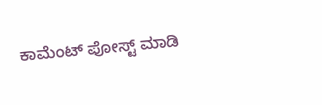ಕಾಮೆಂಟ್‌‌ ಪೋಸ್ಟ್‌ ಮಾಡಿ